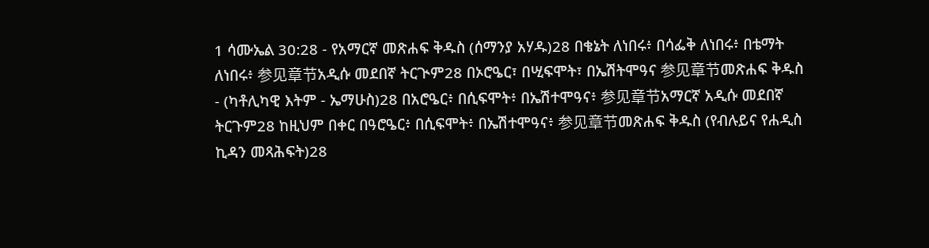1 ሳሙኤል 30:28 - የአማርኛ መጽሐፍ ቅዱስ (ሰማንያ አሃዱ)28 በቄኔት ለነበሩ፥ በሳፌቅ ለነበሩ፥ በቴማት ለነበሩ፥ 参见章节አዲሱ መደበኛ ትርጒም28 በኦሮዔር፣ በሢፍሞት፣ በኤሽትሞዓና 参见章节መጽሐፍ ቅዱስ - (ካቶሊካዊ እትም - ኤማሁስ)28 በአሮዔር፥ በሲፍሞት፥ በኤሽተሞዓና፥ 参见章节አማርኛ አዲሱ መደበኛ ትርጉም28 ከዚህም በቀር በዓሮዔር፥ በሲፍሞት፥ በኤሽተሞዓና፥ 参见章节መጽሐፍ ቅዱስ (የብሉይና የሐዲስ ኪዳን መጻሕፍት)28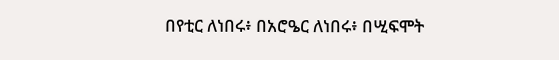በየቲር ለነበሩ፥ በአሮዔር ለነበሩ፥ በሢፍሞት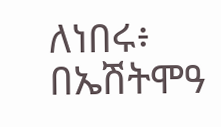ለነበሩ፥ በኤሽትሞዓ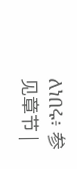ለነበሩ፥ 参见章节 |